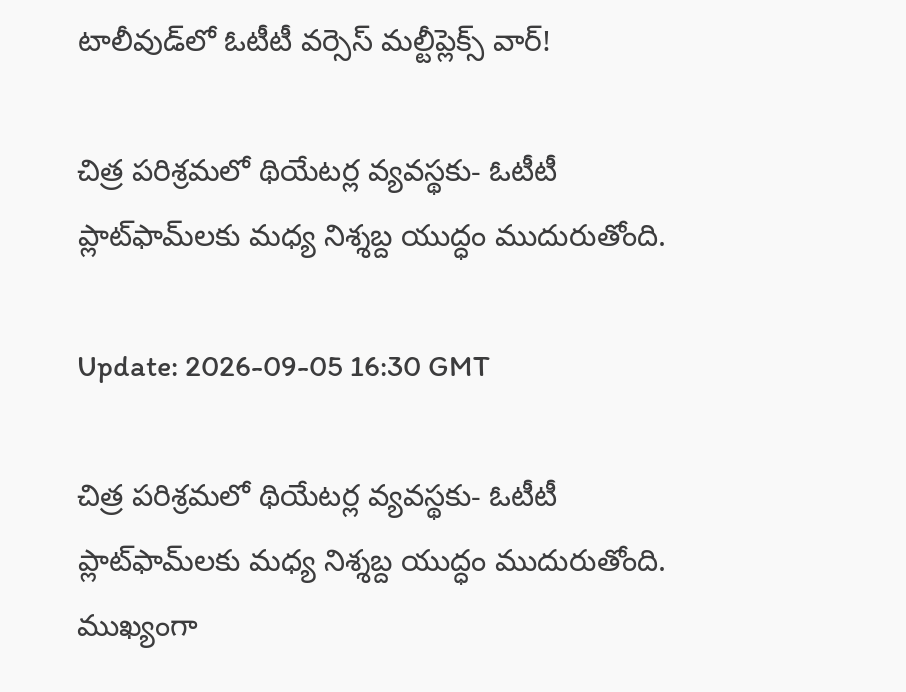టాలీవుడ్‌లో ఓటీటీ వర్సెస్ మల్టీప్లెక్స్ వార్!

చిత్ర పరిశ్రమలో థియేటర్ల వ్యవస్థకు- ఓటీటీ ప్లాట్‌ఫామ్‌లకు మధ్య నిశ్శబ్ద యుద్ధం ముదురుతోంది.

Update: 2026-09-05 16:30 GMT

చిత్ర పరిశ్రమలో థియేటర్ల వ్యవస్థకు- ఓటీటీ ప్లాట్‌ఫామ్‌లకు మధ్య నిశ్శబ్ద యుద్ధం ముదురుతోంది. ముఖ్యంగా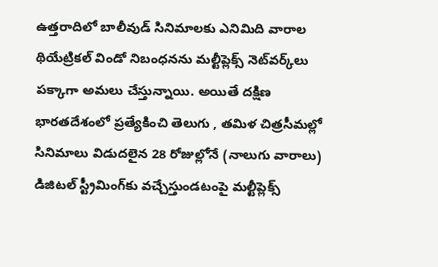ఉత్తరాదిలో బాలీవుడ్ సినిమాలకు ఎనిమిది వారాల థియేట్రికల్ విండో నిబంధనను మల్టీప్లెక్స్ నెట్‌వర్క్‌లు పక్కాగా అమలు చేస్తున్నాయి. అయితే దక్షిణ భారతదేశంలో ప్రత్యేకించి తెలుగు , తమిళ చిత్రసీమల్లో సినిమాలు విడుదలైన 28 రోజుల్లోనే (నాలుగు వారాలు) డిజిటల్ స్ట్రీమింగ్‌కు వచ్చేస్తుండటంపై మల్టీప్లెక్స్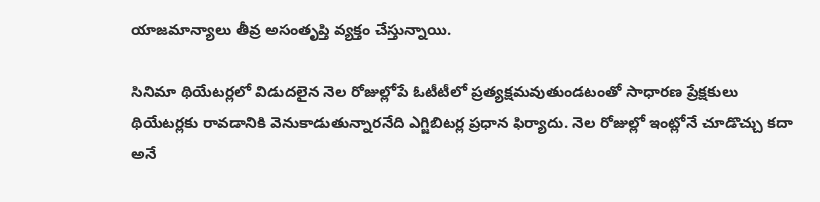యాజమాన్యాలు తీవ్ర అసంతృప్తి వ్యక్తం చేస్తున్నాయి.

సినిమా థియేటర్లలో విడుదలైన నెల రోజుల్లోపే ఓటీటీలో ప్రత్యక్షమవుతుండటంతో సాధారణ ప్రేక్షకులు థియేటర్లకు రావడానికి వెనుకాడుతున్నారనేది ఎగ్జిబిటర్ల ప్రధాన ఫిర్యాదు. నెల రోజుల్లో ఇంట్లోనే చూడొచ్చు కదా అనే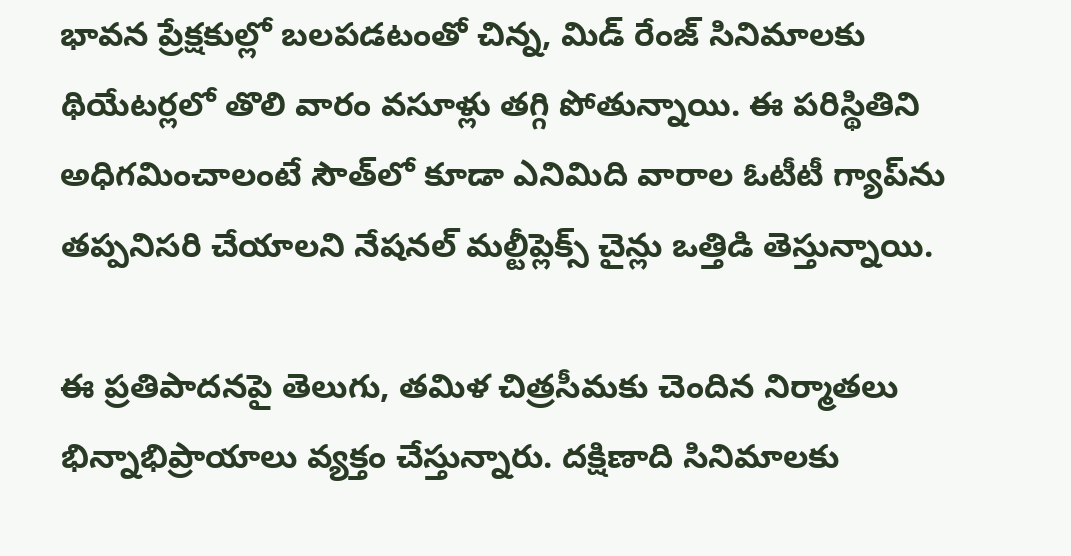భావన ప్రేక్షకుల్లో బలపడటంతో చిన్న, మిడ్ రేంజ్ సినిమాలకు థియేటర్లలో తొలి వారం వసూళ్లు తగ్గి పోతున్నాయి. ఈ పరిస్థితిని అధిగమించాలంటే సౌత్‌లో కూడా ఎనిమిది వారాల ఓటీటీ గ్యాప్‌ను తప్పనిసరి చేయాలని నేషనల్ మల్టీప్లెక్స్ చైన్లు ఒత్తిడి తెస్తున్నాయి.

ఈ ప్రతిపాదనపై తెలుగు, తమిళ చిత్రసీమకు చెందిన నిర్మాతలు భిన్నాభిప్రాయాలు వ్యక్తం చేస్తున్నారు. దక్షిణాది సినిమాలకు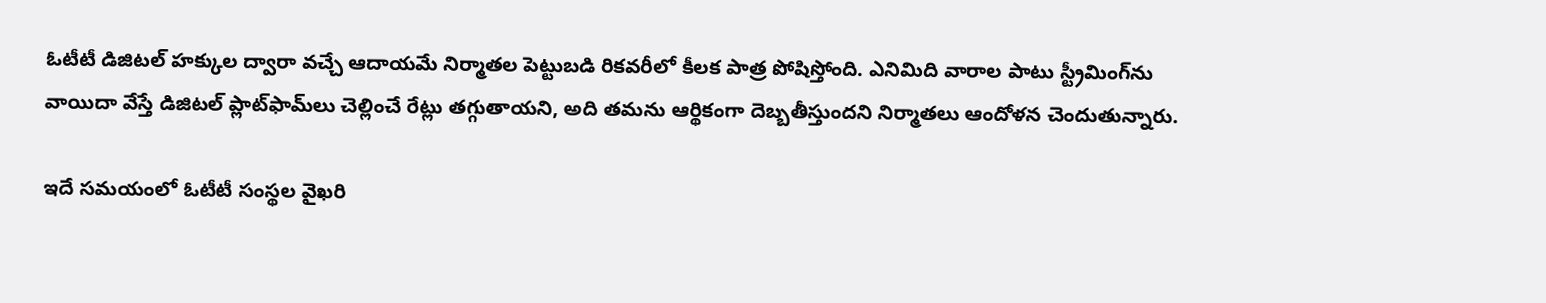ఓటీటీ డిజిటల్ హక్కుల ద్వారా వచ్చే ఆదాయమే నిర్మాతల పెట్టుబడి రికవరీలో కీలక పాత్ర పోషిస్తోంది. ఎనిమిది వారాల పాటు స్ట్రీమింగ్‌ను వాయిదా వేస్తే డిజిటల్ ప్లాట్‌ఫామ్‌లు చెల్లించే రేట్లు తగ్గుతాయని, అది తమను ఆర్థికంగా దెబ్బతీస్తుందని నిర్మాతలు ఆందోళన చెందుతున్నారు.

ఇదే సమయంలో ఓటీటీ సంస్థల వైఖరి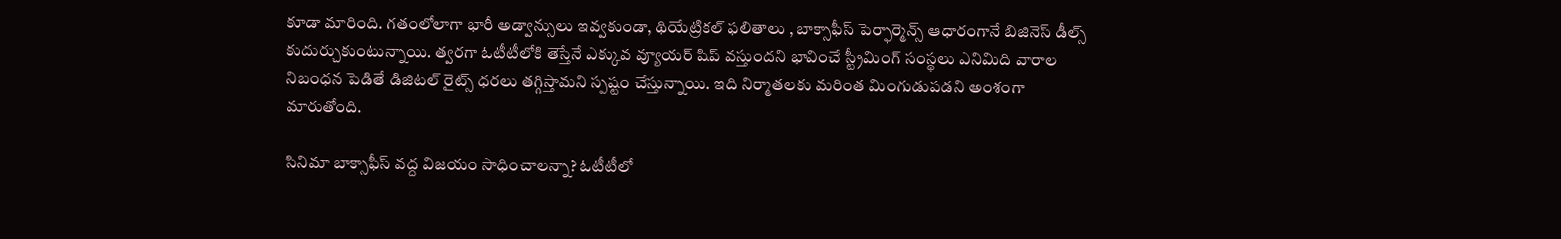కూడా మారింది. గతంలోలాగా భారీ అడ్వాన్సులు ఇవ్వకుండా, థియేట్రికల్ ఫలితాలు , బాక్సాఫీస్ పెర్ఫార్మెన్స్ ఆధారంగానే బిజినెస్ డీల్స్ కుదుర్చుకుంటున్నాయి. త్వరగా ఓటీటీలోకి తెస్తేనే ఎక్కువ వ్యూయర్ షిప్ వస్తుందని భావించే స్ట్రీమింగ్ సంస్థలు ఎనిమిది వారాల నిబంధన పెడితే డిజిటల్ రైట్స్ ధరలు తగ్గిస్తామని స్పష్టం చేస్తున్నాయి. ఇది నిర్మాతలకు మరింత మింగుడుపడని అంశంగా మారుతోంది.

సినిమా బాక్సాఫీస్ వద్ద విజయం సాధించాలన్నా? ఓటీటీలో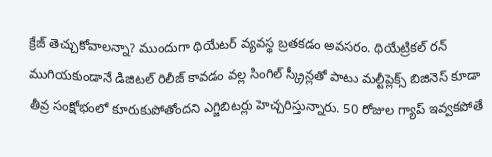క్రేజ్ తెచ్చుకోవాలన్నా? ముందుగా థియేటర్ వ్యవస్థ బ్రతకడం అవసరం. థియేట్రికల్ రన్ ముగియకుండానే డిజిటల్ రిలీజ్ కావడం వల్ల సింగిల్ స్క్రీన్లతో పాటు మల్టీప్లెక్స్ బిజినెస్ కూడా తీవ్ర సంక్షోభంలో కూరుకుపోతోందని ఎగ్జిబిటర్లు హెచ్చరిస్తున్నారు. 50 రోజుల గ్యాప్ ఇవ్వకపోతే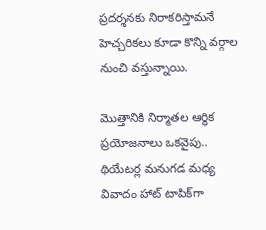ప్రదర్శనకు నిరాకరిస్తామనే హెచ్చరికలు కూడా కొన్ని వర్గాల నుంచి వస్తున్నాయి.

మొత్తానికి నిర్మాతల ఆర్థిక ప్రయోజనాలు ఒకవైపు.. థియేటర్ల మనుగడ మ‌ధ్య వివాదం హాట్ టాపిక్‌గా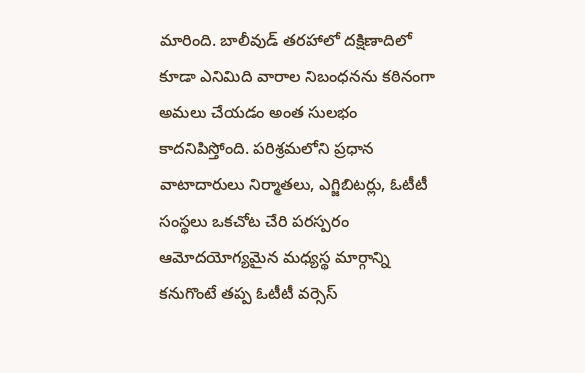మారింది. బాలీవుడ్ తరహాలో దక్షిణాదిలో కూడా ఎనిమిది వారాల నిబంధనను కఠినంగా అమలు చేయడం అంత సులభం కాదనిపిస్తోంది. పరిశ్రమలోని ప్రధాన వాటాదారులు నిర్మాతలు, ఎగ్జిబిటర్లు, ఓటీటీ సంస్థలు ఒకచోట చేరి పరస్పరం ఆమోదయోగ్యమైన మధ్యస్థ మార్గాన్ని కనుగొంటే తప్ప ఓటీటీ వర్సెస్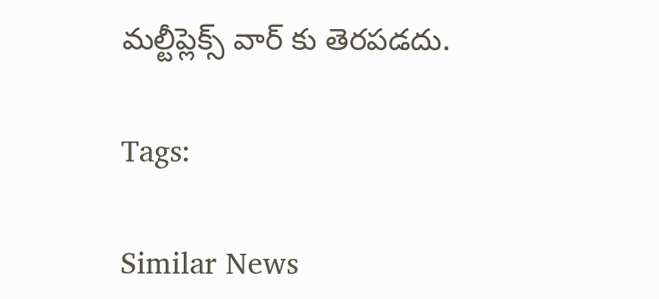మల్టీప్లెక్స్ వార్ కు తెరపడదు.

Tags:

Similar News